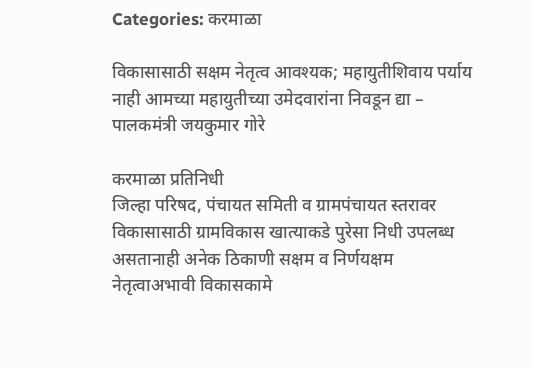Categories: करमाळा

विकासासाठी सक्षम नेतृत्व आवश्यक; महायुतीशिवाय पर्याय नाही आमच्या महायुतीच्या उमेदवारांना निवडून द्या – पालकमंत्री जयकुमार गोरे

करमाळा प्रतिनिधी
जिल्हा परिषद, पंचायत समिती व ग्रामपंचायत स्तरावर विकासासाठी ग्रामविकास खात्याकडे पुरेसा निधी उपलब्ध असतानाही अनेक ठिकाणी सक्षम व निर्णयक्षम नेतृत्वाअभावी विकासकामे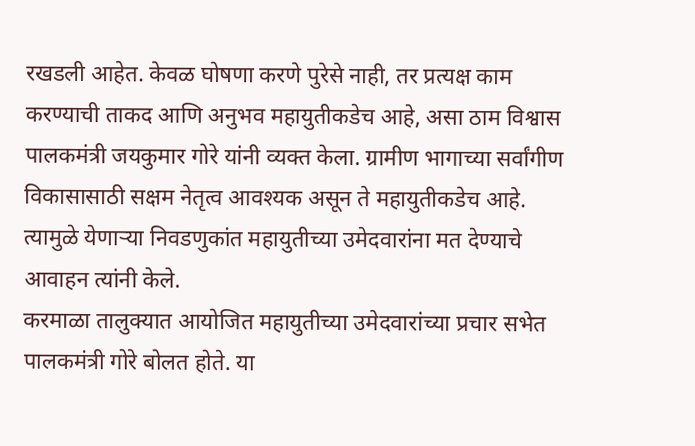रखडली आहेत. केवळ घोषणा करणे पुरेसे नाही, तर प्रत्यक्ष काम करण्याची ताकद आणि अनुभव महायुतीकडेच आहे, असा ठाम विश्वास पालकमंत्री जयकुमार गोरे यांनी व्यक्त केला. ग्रामीण भागाच्या सर्वांगीण विकासासाठी सक्षम नेतृत्व आवश्यक असून ते महायुतीकडेच आहे. त्यामुळे येणाऱ्या निवडणुकांत महायुतीच्या उमेदवारांना मत देण्याचे आवाहन त्यांनी केले.
करमाळा तालुक्यात आयोजित महायुतीच्या उमेदवारांच्या प्रचार सभेत पालकमंत्री गोरे बोलत होते. या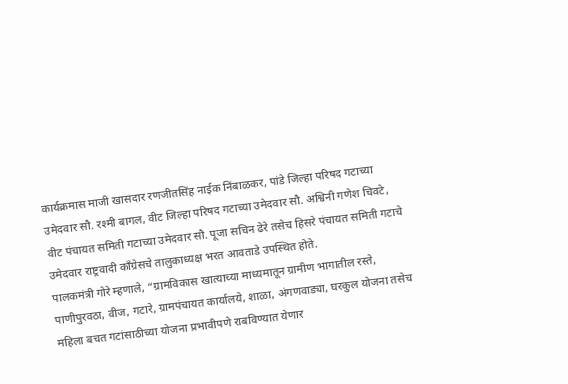कार्यक्रमास माजी खासदार रणजीतसिंह नाईक निंबाळकर, पांडे जिल्हा परिषद गटाच्या उमेदवार सौ. रश्मी बागल, वीट जिल्हा परिषद गटाच्या उमेदवार सौ. अश्विनी गणेश चिवटे, वीट पंचायत समिती गटाच्या उमेदवार सौ. पूजा सचिन ढेरे तसेच हिसरे पंचायत समिती गटाचे उमेदवार राष्ट्रवादी काँग्रेसचे तालुकाध्यक्ष भरत आवताडे उपस्थित होते.
पालकमंत्री गोरे म्हणाले, “ग्रामविकास खात्याच्या माध्यमातून ग्रामीण भागातील रस्ते, पाणीपुरवठा, वीज, गटारे, ग्रामपंचायत कार्यालये, शाळा, अंगणवाड्या, घरकुल योजना तसेच महिला बचत गटांसाठीच्या योजना प्रभावीपणे राबविण्यात येणार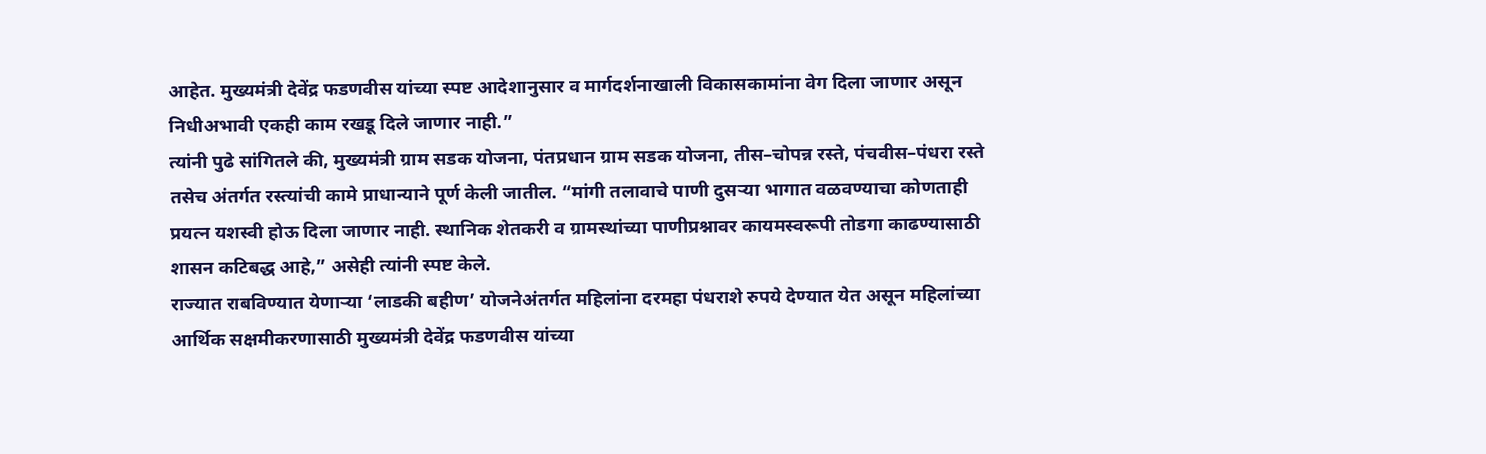आहेत. मुख्यमंत्री देवेंद्र फडणवीस यांच्या स्पष्ट आदेशानुसार व मार्गदर्शनाखाली विकासकामांना वेग दिला जाणार असून निधीअभावी एकही काम रखडू दिले जाणार नाही.”
त्यांनी पुढे सांगितले की, मुख्यमंत्री ग्राम सडक योजना, पंतप्रधान ग्राम सडक योजना, तीस–चोपन्न रस्ते, पंचवीस–पंधरा रस्ते तसेच अंतर्गत रस्त्यांची कामे प्राधान्याने पूर्ण केली जातील. “मांगी तलावाचे पाणी दुसऱ्या भागात वळवण्याचा कोणताही प्रयत्न यशस्वी होऊ दिला जाणार नाही. स्थानिक शेतकरी व ग्रामस्थांच्या पाणीप्रश्नावर कायमस्वरूपी तोडगा काढण्यासाठी शासन कटिबद्ध आहे,” असेही त्यांनी स्पष्ट केले.
राज्यात राबविण्यात येणाऱ्या ‘लाडकी बहीण’ योजनेअंतर्गत महिलांना दरमहा पंधराशे रुपये देण्यात येत असून महिलांच्या आर्थिक सक्षमीकरणासाठी मुख्यमंत्री देवेंद्र फडणवीस यांच्या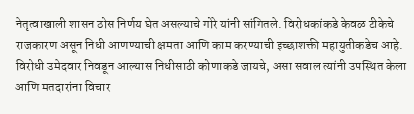नेतृत्वाखाली शासन ठोस निर्णय घेत असल्याचे गोरे यांनी सांगितले. विरोधकांकडे केवळ टीकेचे राजकारण असून निधी आणण्याची क्षमता आणि काम करण्याची इच्छाशक्ती महायुतीकडेच आहे. विरोधी उमेदवार निवडून आल्यास निधीसाठी कोणाकडे जायचे, असा सवाल त्यांनी उपस्थित केला आणि मतदारांना विचार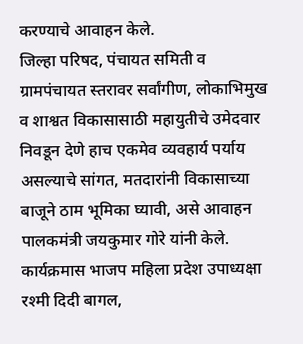करण्याचे आवाहन केले.
जिल्हा परिषद, पंचायत समिती व ग्रामपंचायत स्तरावर सर्वांगीण, लोकाभिमुख व शाश्वत विकासासाठी महायुतीचे उमेदवार निवडून देणे हाच एकमेव व्यवहार्य पर्याय असल्याचे सांगत, मतदारांनी विकासाच्या बाजूने ठाम भूमिका घ्यावी, असे आवाहन पालकमंत्री जयकुमार गोरे यांनी केले.
कार्यक्रमास भाजप महिला प्रदेश उपाध्यक्षा रश्मी दिदी बागल,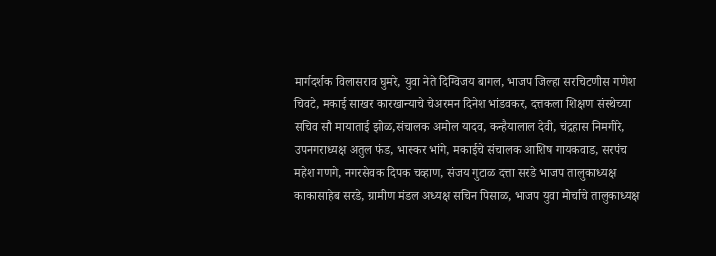मार्गदर्शक विलासराव घुमरे, युवा नेते दिग्विजय बागल, भाजप जिल्हा सरचिटणीस गणेश चिवटे, मकाई साखर कारखान्याचे चेअरमन दिनेश भांडवकर, दत्तकला शिक्षण संस्थेच्या सचिव सौ मायाताई झोळ,संचालक अमोल यादव, कन्हैयालाल देवी, चंद्रहास निमगीरे, उपनगराध्यक्ष अतुल फंड, भास्कर भांगे, मकाईचे संचालक आशिष गायकवाड, सरपंच महेश गणगे, नगरसेवक दिपक चव्हाण, संजय गुटाळ दत्ता सरडे भाजप तालुकाध्यक्ष काकासाहेब सरडे, ग्रामीण मंडल अध्यक्ष सचिन पिसाळ, भाजप युवा मोर्चाचे तालुकाध्यक्ष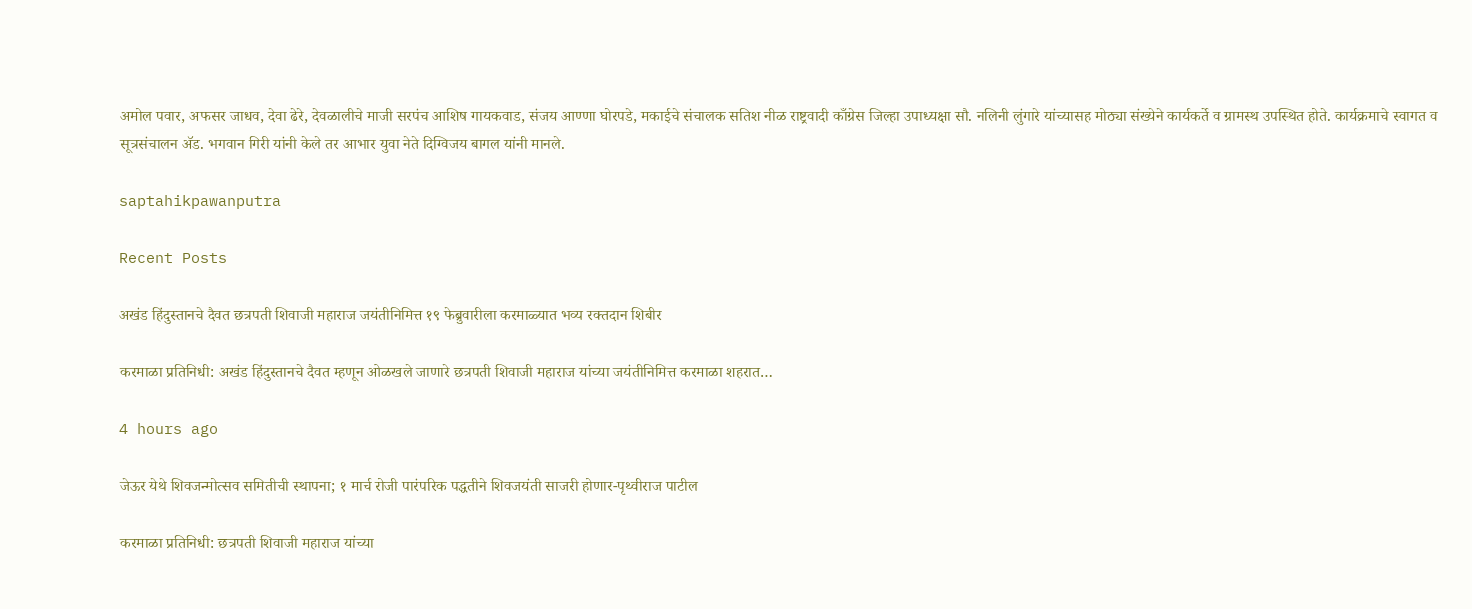अमोल पवार, अफसर जाधव, देवा ढेरे, देवळालीचे माजी सरपंच आशिष गायकवाड, संजय आण्णा घोरपडे, मकाईचे संचालक सतिश नीळ राष्ट्रवादी काँग्रेस जिल्हा उपाध्यक्षा सौ. नलिनी लुंगारे यांच्यासह मोठ्या संख्येने कार्यकर्ते व ग्रामस्थ उपस्थित होते. कार्यक्रमाचे स्वागत व सूत्रसंचालन ॲड. भगवान गिरी यांनी केले तर आभार युवा नेते दिग्विजय बागल यांनी मानले.

saptahikpawanputra

Recent Posts

अखंड हिंदुस्तानचे दैवत छत्रपती शिवाजी महाराज जयंतीनिमित्त १९ फेब्रुवारीला करमाळ्यात भव्य रक्तदान शिबीर

करमाळा प्रतिनिधी: अखंड हिंदुस्तानचे दैवत म्हणून ओळखले जाणारे छत्रपती शिवाजी महाराज यांच्या जयंतीनिमित्त करमाळा शहरात…

4 hours ago

जेऊर येथे शिवजन्मोत्सव समितीची स्थापना; १ मार्च रोजी पारंपरिक पद्धतीने शिवजयंती साजरी होणार-पृथ्वीराज पाटील

करमाळा प्रतिनिधी: छत्रपती शिवाजी महाराज यांच्या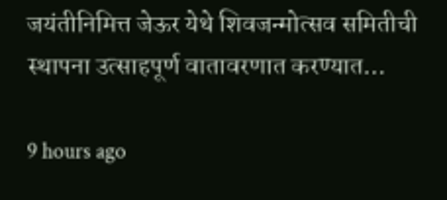जयंतीनिमित्त जेऊर येथे शिवजन्मोत्सव समितीची स्थापना उत्साहपूर्ण वातावरणात करण्यात…

9 hours ago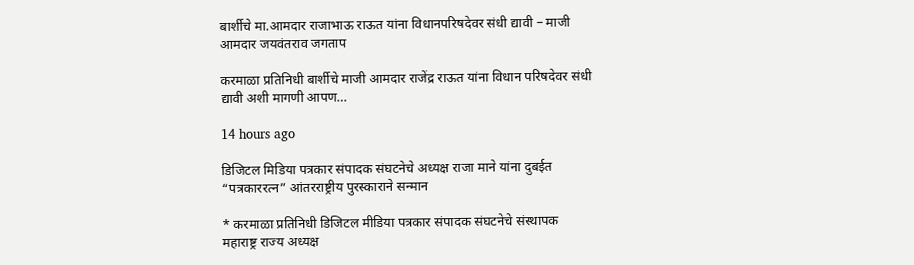बार्शीचे मा.आमदार राजाभाऊ राऊत यांना विधानपरिषदेवर संधी द्यावी – माजी आमदार जयवंतराव जगताप

करमाळा प्रतिनिधी बार्शीचे माजी आमदार राजेंद्र राऊत यांना विधान परिषदेवर संधी द्यावी अशी मागणी आपण…

14 hours ago

डिजिटल मिडिया पत्रकार संपादक संघटनेचे अध्यक्ष राजा माने यांना दुबईत “पत्रकाररत्न” आंतरराष्ट्रीय पुरस्काराने सन्मान

* करमाळा प्रतिनिधी डिजिटल मीडिया पत्रकार संपादक संघटनेचे संस्थापक महाराष्ट्र राज्य अध्यक्ष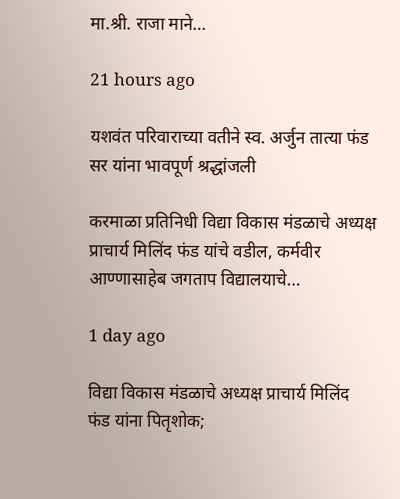मा.श्री. राजा माने…

21 hours ago

यशवंत परिवाराच्या वतीने स्व. अर्जुन तात्या फंड सर यांना भावपूर्ण श्रद्धांजली

करमाळा प्रतिनिधी विद्या विकास मंडळाचे अध्यक्ष प्राचार्य मिलिंद फंड यांचे वडील, कर्मवीर आण्णासाहेब जगताप विद्यालयाचे…

1 day ago

विद्या विकास मंडळाचे अध्यक्ष प्राचार्य मिलिंद फंड यांना पितृशोक;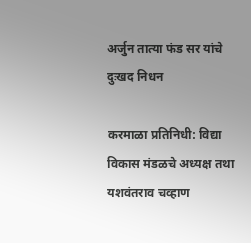अर्जुन तात्या फंड सर यांचे दुःखद निधन

करमाळा प्रतिनिधी: विद्या विकास मंडळचे अध्यक्ष तथा यशवंतराव चव्हाण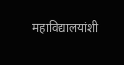महाविद्यालयांशी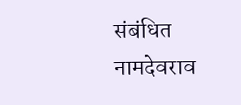संबंधित नामदेवराव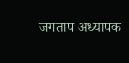जगताप अध्यापक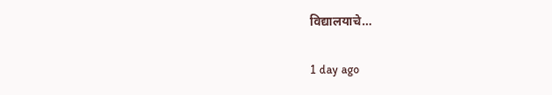विद्यालयाचे…

1 day ago